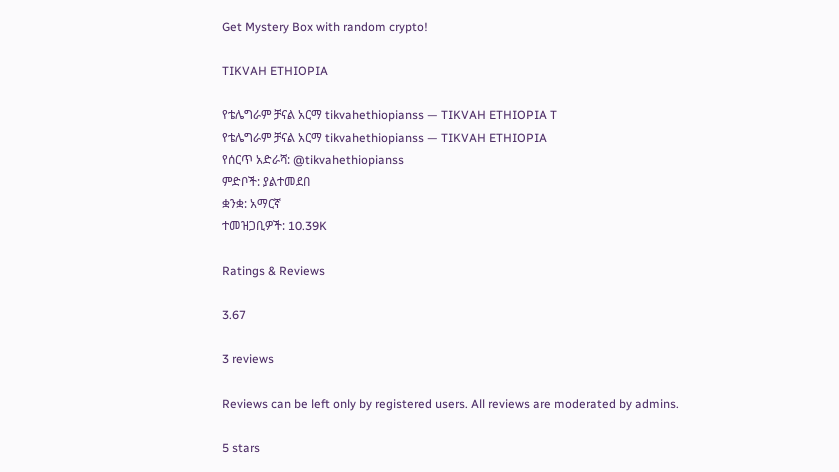Get Mystery Box with random crypto!

TIKVAH ETHIOPIA

የቴሌግራም ቻናል አርማ tikvahethiopianss — TIKVAH ETHIOPIA T
የቴሌግራም ቻናል አርማ tikvahethiopianss — TIKVAH ETHIOPIA
የሰርጥ አድራሻ: @tikvahethiopianss
ምድቦች: ያልተመደበ
ቋንቋ: አማርኛ
ተመዝጋቢዎች: 10.39K

Ratings & Reviews

3.67

3 reviews

Reviews can be left only by registered users. All reviews are moderated by admins.

5 stars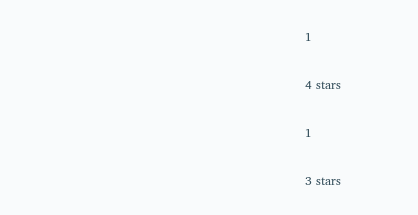1

4 stars

1

3 stars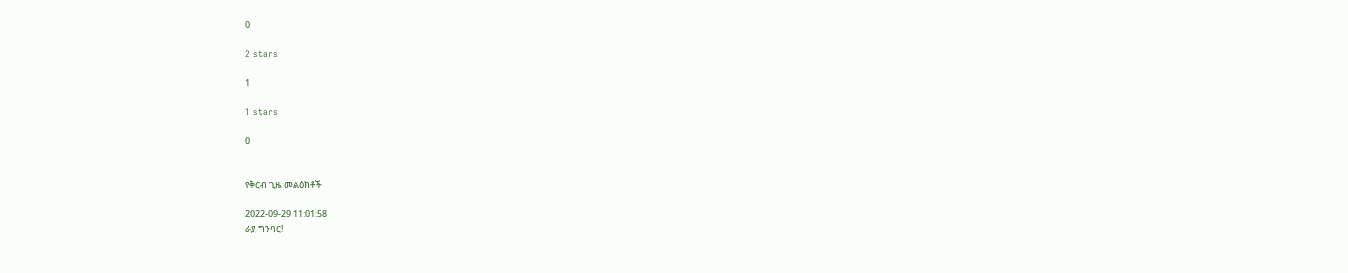0

2 stars

1

1 stars

0


የቅርብ ጊዜ መልዕክቶች

2022-09-29 11:01:58
ራያ ግንባር!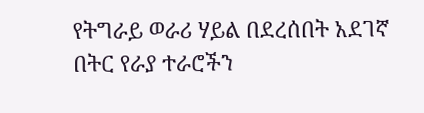የትግራይ ወራሪ ሃይል በደረሰበት አደገኛ በትር የራያ ተራሮችን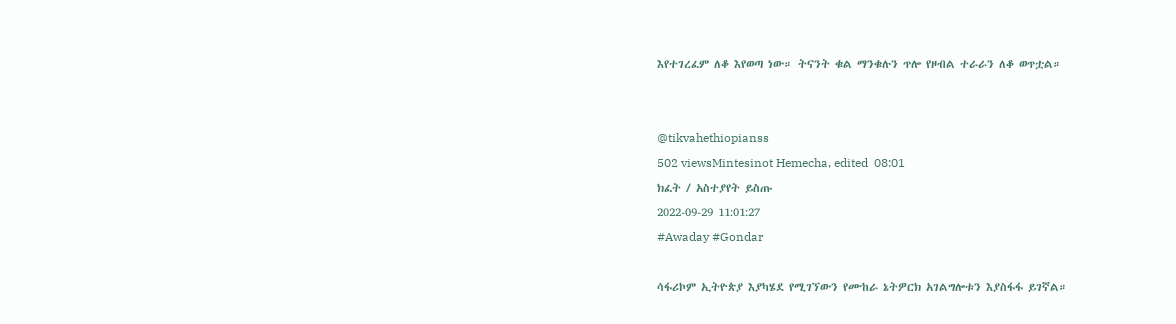እየተገረፈም ለቆ እየወጣ ነው። ትናንት ቁል ማንቁሉን ጥሎ የዞብል ተራራን ለቆ ወጥቷል።


@tikvahethiopianss
502 viewsMintesinot Hemecha, edited  08:01
ክፈት / አስተያየት ይስጡ
2022-09-29 11:01:27
#Awaday #Gondar

ሳፋሪኮም ኢትዮጵያ እያካሄደ የሚገኘውን የሙከራ ኔትዎርክ አገልግሎቱን እያስፋፋ ይገኛል።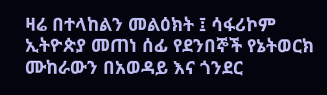ዛሬ በተላከልን መልዕክት ፤ ሳፋሪኮም ኢትዮጵያ መጠነ ሰፊ የደንበኞች የኔትወርክ ሙከራውን በአወዳይ እና ጎንደር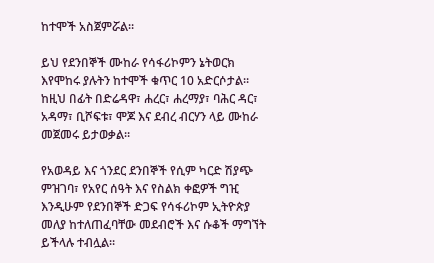ከተሞች አስጀምሯል።

ይህ የደንበኞች ሙከራ የሳፋሪኮምን ኔትወርክ እየሞከሩ ያሉትን ከተሞች ቁጥር 10 አድርሶታል። ከዚህ በፊት በድሬዳዋ፣ ሐረር፣ ሐረማያ፣ ባሕር ዳር፣ አዳማ፣ ቢሾፍቱ፣ ሞጆ እና ደብረ ብርሃን ላይ ሙከራ መጀመሩ ይታወቃል።

የአወዳይ እና ጎንደር ደንበኞች የሲም ካርድ ሽያጭ ምዝገባ፣ የአየር ሰዓት እና የስልክ ቀፎዎች ግዢ እንዲሁም የደንበኞች ድጋፍ የሳፋሪኮም ኢትዮጵያ መለያ ከተለጠፈባቸው መደብሮች እና ሱቆች ማግኘት ይችላሉ ተብሏል።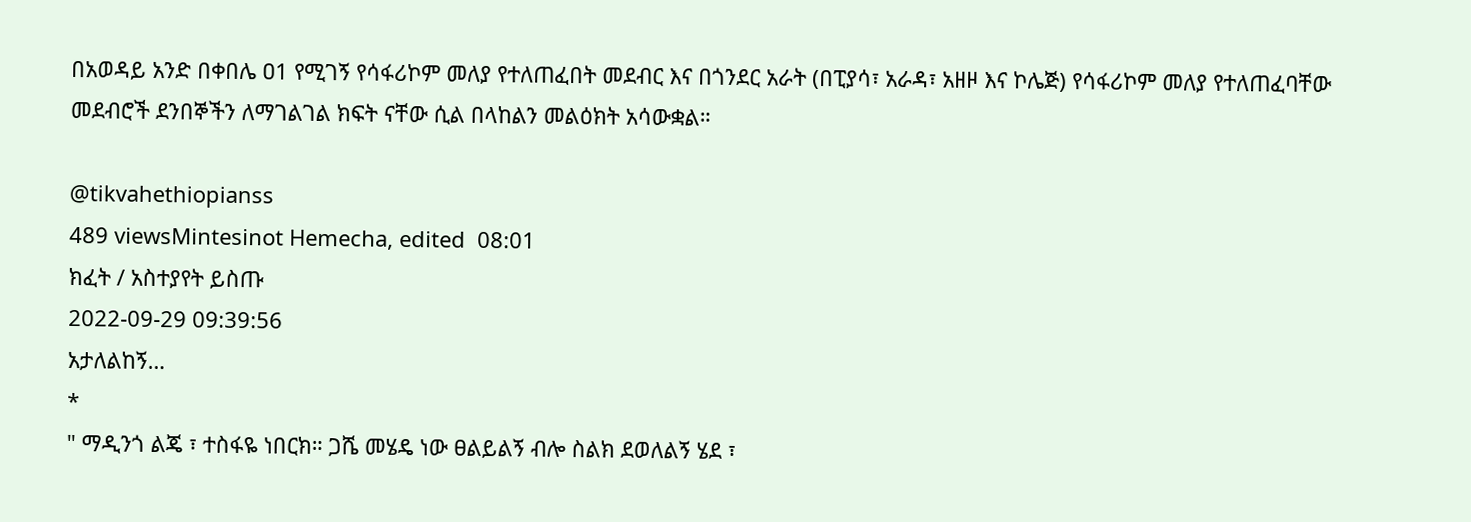በአወዳይ አንድ በቀበሌ ዐ1 የሚገኝ የሳፋሪኮም መለያ የተለጠፈበት መደብር እና በጎንደር አራት (በፒያሳ፣ አራዳ፣ አዘዞ እና ኮሌጅ) የሳፋሪኮም መለያ የተለጠፈባቸው መደብሮች ደንበኞችን ለማገልገል ክፍት ናቸው ሲል በላከልን መልዕክት አሳውቋል።

@tikvahethiopianss
489 viewsMintesinot Hemecha, edited  08:01
ክፈት / አስተያየት ይስጡ
2022-09-29 09:39:56
አታለልከኝ…
*
" ማዲንጎ ልጄ ፣ ተስፋዬ ነበርክ። ጋሼ መሄዴ ነው ፀልይልኝ ብሎ ስልክ ደወለልኝ ሄደ ፣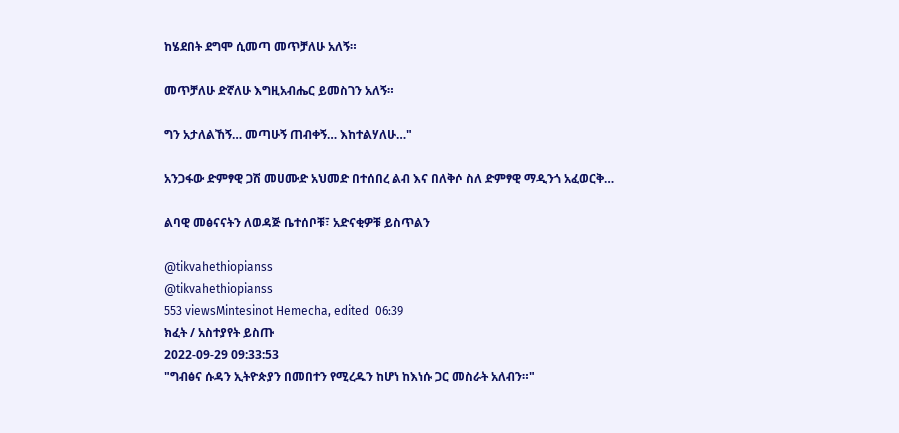ከሄደበት ደግሞ ሲመጣ መጥቻለሁ አለኝ።

መጥቻለሁ ድኛለሁ እግዚአብሔር ይመስገን አለኝ።

ግን አታለልኸኝ… መጣሁኝ ጠብቀኝ… እከተልሃለሁ…"

አንጋፋው ድምፃዊ ጋሽ መሀሙድ አህመድ በተሰበረ ልብ እና በለቅሶ ስለ ድምፃዊ ማዲንጎ አፈወርቅ…

ልባዊ መፅናናትን ለወዳጅ ቤተሰቦቹ፣ አድናቂዎቹ ይስጥልን

@tikvahethiopianss
@tikvahethiopianss
553 viewsMintesinot Hemecha, edited  06:39
ክፈት / አስተያየት ይስጡ
2022-09-29 09:33:53
"ግብፅና ሱዳን ኢትዮጵያን በመበተን የሚረዱን ከሆነ ከእነሱ ጋር መስራት አለብን።"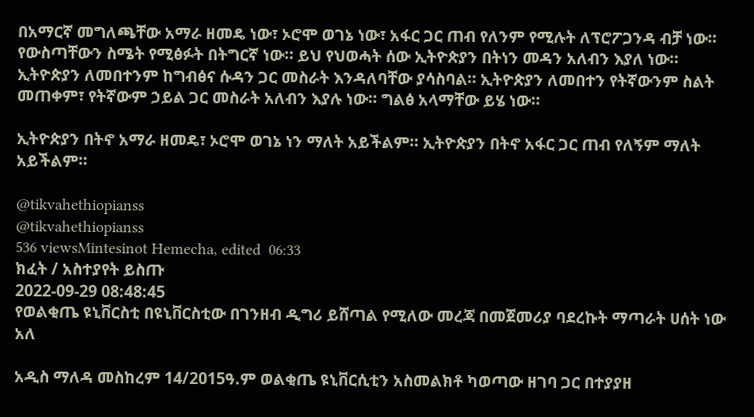በአማርኛ መግለጫቸው አማራ ዘመዴ ነው፣ ኦሮሞ ወገኔ ነው፣ አፋር ጋር ጠብ የለንም የሚሉት ለፕሮፖጋንዳ ብቻ ነው። የውስጣቸውን ስሜት የሚፅፉት በትግርኛ ነው። ይህ የህወሓት ሰው ኢትዮጵያን በትነን መዳን አለብን እያለ ነው። ኢትዮጵያን ለመበተንም ከግብፅና ሱዳን ጋር መስራት እንዳለባቸው ያሳስባል። ኢትዮጵያን ለመበተን የትኛውንም ስልት መጠቀም፣ የትኛውም ኃይል ጋር መስራት አለብን እያሉ ነው። ግልፅ አላማቸው ይሄ ነው።

ኢትዮጵያን በትኖ አማራ ዘመዴ፣ ኦሮሞ ወገኔ ነን ማለት አይችልም። ኢትዮጵያን በትኖ አፋር ጋር ጠብ የለኝም ማለት አይችልም።

@tikvahethiopianss
@tikvahethiopianss
536 viewsMintesinot Hemecha, edited  06:33
ክፈት / አስተያየት ይስጡ
2022-09-29 08:48:45
የወልቂጤ ዩኒቨርስቲ በዩኒቨርስቲው በገንዘብ ዲግሪ ይሸጣል የሚለው መረጃ በመጀመሪያ ባደረኩት ማጣራት ሀሰት ነው አለ

አዲስ ማለዳ መስከረም 14/2015ዓ.ም ወልቂጤ ዩኒቨርሲቲን አስመልክቶ ካወጣው ዘገባ ጋር በተያያዘ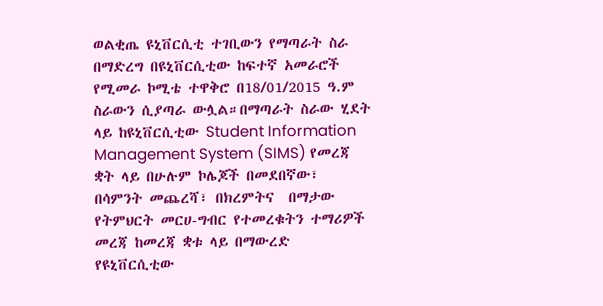ወልቂጤ ዩኒቨርሲቲ ተገቢውን የማጣራት ስራ በማድረግ በዩኒቨርሲቲው ከፍተኛ አመራሮች የሚመራ ኮሚቴ ተዋቅሮ በ18/01/2015 ዓ.ም ስራውን ሲያጣራ ውሏል።በማጣራት ስራው ሂደት ላይ ከዩኒቨርሲቲው Student Information Management System (SIMS) የመረጃ ቋት ላይ በሁሉም ኮሌጆች በመደበኛው፣ በሳምንት መጨረሻ፣ በክረምትና  በማታው የትምህርት መርሀ-ግብር የተመረቁትን ተማሪዎች መረጃ ከመረጃ ቋቱ ላይ በማውረድ የዩኒቨርሲቲው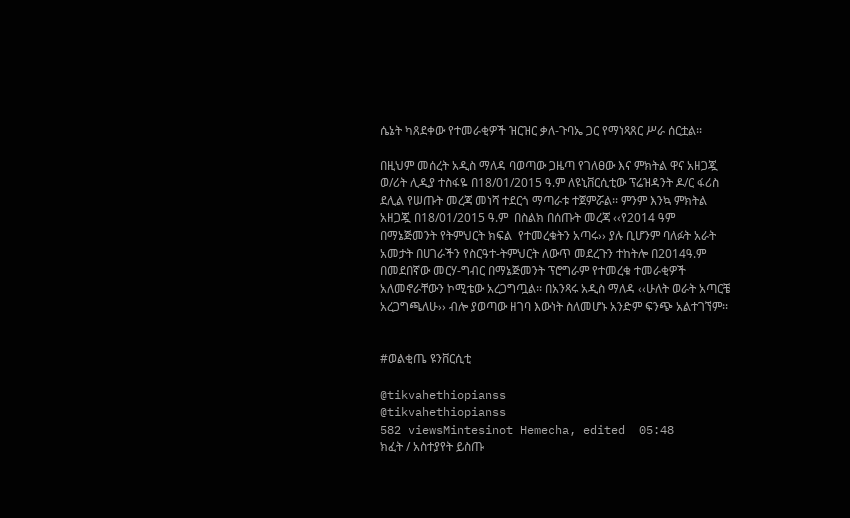ሴኔት ካጸደቀው የተመራቂዎች ዝርዝር ቃለ-ጉባኤ ጋር የማነጻጸር ሥራ ሰርቷል፡፡

በዚህም መሰረት አዲስ ማለዳ ባወጣው ጋዜጣ የገለፀው እና ምክትል ዋና አዘጋጇ ወ/ሪት ሊዲያ ተስፋዬ በ18/01/2015 ዓ.ም ለዩኒቨርሲቲው ፕሬዝዳንት ዶ/ር ፋሪስ ደሊል የሠጡት መረጃ መነሻ ተደርጎ ማጣራቱ ተጀምሯል፡፡ ምንም እንኳ ምክትል አዘጋጇ በ18/01/2015 ዓ.ም  በስልክ በሰጡት መረጃ ‹‹የ2014 ዓም  በማኔጅመንት የትምህርት ክፍል  የተመረቁትን አጣሩ›› ያሉ ቢሆንም ባለፉት አራት አመታት በሀገራችን የስርዓተ-ትምህርት ለውጥ መደረጉን ተከትሎ በ2014ዓ.ም በመደበኛው መርሃ-ግብር በማኔጅመንት ፕሮግራም የተመረቁ ተመራቂዎች አለመኖራቸውን ኮሚቴው አረጋግጧል፡፡ በአንጻሩ አዲስ ማለዳ ‹‹ሁለት ወራት አጣርቼ አረጋግጫለሁ›› ብሎ ያወጣው ዘገባ እውነት ስለመሆኑ አንድም ፍንጭ አልተገኘም፡፡


#ወልቂጤ ዩንቨርሲቲ

@tikvahethiopianss
@tikvahethiopianss
582 viewsMintesinot Hemecha, edited  05:48
ክፈት / አስተያየት ይስጡ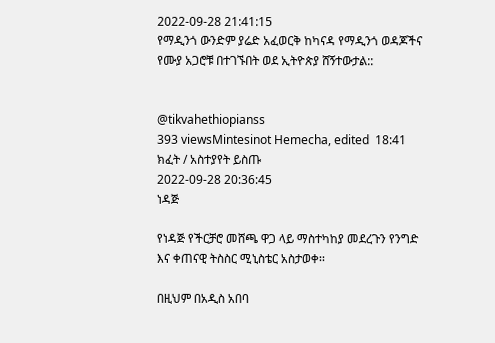2022-09-28 21:41:15
የማዲንጎ ውንድም ያሬድ አፈወርቅ ከካናዳ የማዲንጎ ወዳጆችና የሙያ አጋሮቹ በተገኙበት ወደ ኢትዮጵያ ሸኝተውታል::


@tikvahethiopianss
393 viewsMintesinot Hemecha, edited  18:41
ክፈት / አስተያየት ይስጡ
2022-09-28 20:36:45
ነዳጅ

የነዳጅ የችርቻሮ መሸጫ ዋጋ ላይ ማስተካከያ መደረጉን የንግድ እና ቀጠናዊ ትስስር ሚኒስቴር አስታወቀ፡፡

በዚህም በአዲስ አበባ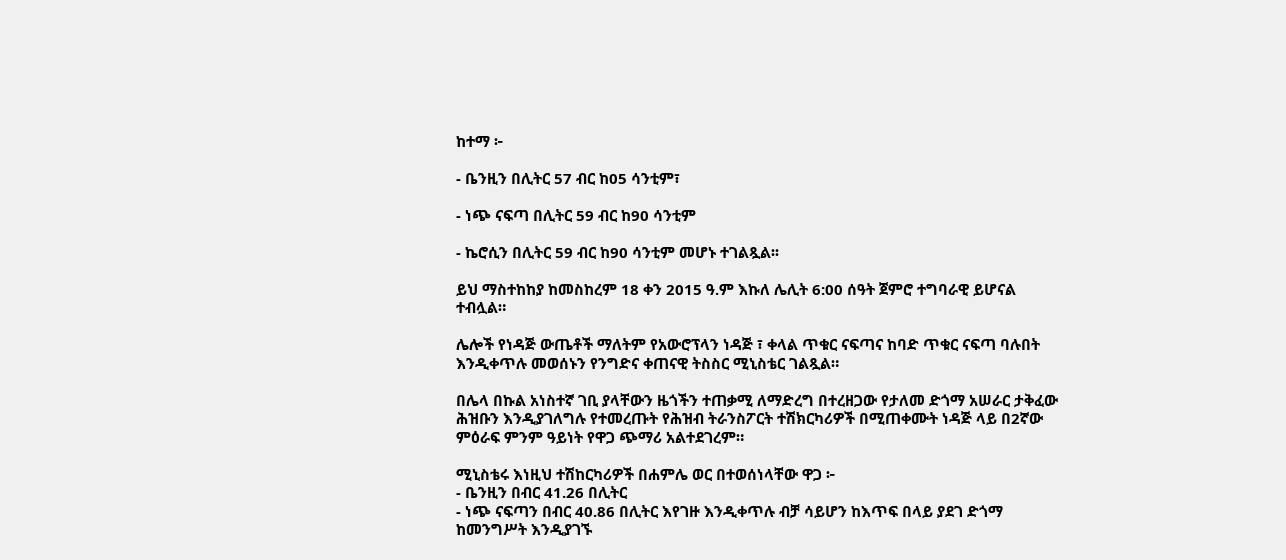ከተማ ፦

- ቤንዚን በሊትር 57 ብር ከ05 ሳንቲም፣

- ነጭ ናፍጣ በሊትር 59 ብር ከ90 ሳንቲም

- ኬሮሲን በሊትር 59 ብር ከ90 ሳንቲም መሆኑ ተገልጿል፡፡

ይህ ማስተከከያ ከመስከረም 18 ቀን 2015 ዓ.ም እኩለ ሌሊት 6:00 ሰዓት ጀምሮ ተግባራዊ ይሆናል ተብሏል።

ሌሎች የነዳጅ ውጤቶች ማለትም የአውሮፕላን ነዳጅ ፣ ቀላል ጥቁር ናፍጣና ከባድ ጥቁር ናፍጣ ባሉበት እንዲቀጥሉ መወሰኑን የንግድና ቀጠናዊ ትስስር ሚኒስቴር ገልጿል።

በሌላ በኩል አነስተኛ ገቢ ያላቸውን ዜጎችን ተጠቃሚ ለማድረግ በተረዘጋው የታለመ ድጎማ አሠራር ታቅፈው ሕዝቡን እንዲያገለግሉ የተመረጡት የሕዝብ ትራንስፖርት ተሽክርካሪዎች በሚጠቀሙት ነዳጅ ላይ በ2ኛው ምዕራፍ ምንም ዓይነት የዋጋ ጭማሪ አልተደገረም።

ሚኒስቴሩ እነዚህ ተሽከርካሪዎች በሐምሌ ወር በተወሰነላቸው ዋጋ ፦
- ቤንዚን በብር 41.26 በሊትር
- ነጭ ናፍጣን በብር 40.86 በሊትር እየገዙ እንዲቀጥሉ ብቻ ሳይሆን ከእጥፍ በላይ ያደገ ድጎማ ከመንግሥት እንዲያገኙ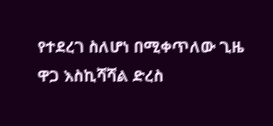የተደረገ ስለሆነ በሚቀጥለው ጊዜ ዋጋ እስኪሻሻል ድረስ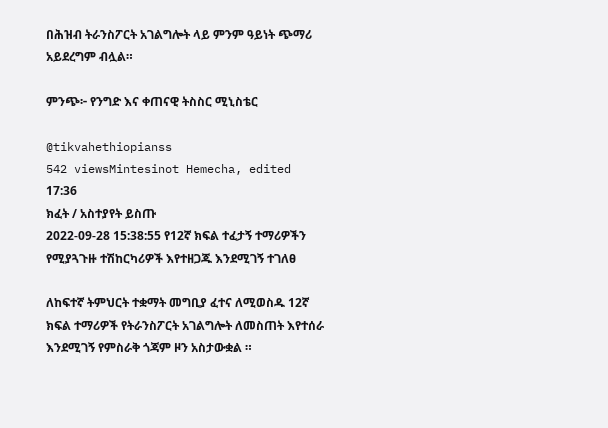በሕዝብ ትራንስፖርት አገልግሎት ላይ ምንም ዓይነት ጭማሪ አይደረግም ብሏል።

ምንጭ፦ የንግድ እና ቀጠናዊ ትስስር ሚኒስቴር

@tikvahethiopianss
542 viewsMintesinot Hemecha, edited  17:36
ክፈት / አስተያየት ይስጡ
2022-09-28 15:38:55 የ12ኛ ክፍል ተፈታኝ ተማሪዎችን የሚያጓጉዙ ተሽከርካሪዎች እየተዘጋጁ እንደሚገኝ ተገለፀ

ለከፍተኛ ትምህርት ተቋማት መግቢያ ፈተና ለሚወስዱ 12ኛ ክፍል ተማሪዎች የትራንስፖርት አገልግሎት ለመስጠት እየተሰራ እንደሚገኝ የምስራቅ ጎጃም ዞን አስታውቋል ።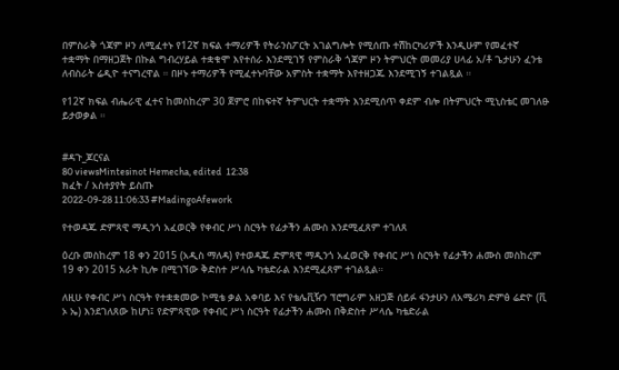በምስራቅ ጎጃም ዞን ለሚፈተኑ የ12ኛ ክፍል ተማሪዎች የትራንስፖርት አገልግሎት የሚሰጡ ተሽከርካሪዎች እንዲሁም የመፈተኛ ተቋማት በማዘጋጀት በኩል ግብረሃይል ተቋቁሞ እየተሰራ እንደሚገኝ የምስራቅ ጎጃም ዞን ትምህርት መመሪያ ሀላፊ አ/ቶ ጌታሁን ፈንቴ ለብስራት ሬዲዮ ተናግረዋል ። በዞኑ ተማሪዎች የሚፈተኑባቸው አምስት ተቋማት እየተዘጋጁ እንደሚገኝ ተገልጿል ።

የ12ኛ ክፍል ብሔራዊ ፈተና ከመስከረም 30 ጀምሮ በከፍተኛ ትምህርት ተቋማት እንደሚሰጥ ቀደም ብሎ በትምህርት ሚኒስቴር መገለፁ ይታወቃል ።


#ዳጉ_ጆርናል
80 viewsMintesinot Hemecha, edited  12:38
ክፈት / አስተያየት ይስጡ
2022-09-28 11:06:33 #MadingoAfework

የተወዳጁ ድምጻዊ ማዲንጎ አፈወርቅ የቀብር ሥነ ስርዓት የፊታችን ሐሙስ እንደሚፈጸም ተገለጸ

ዕረቡ መስከረም 18 ቀን 2015 (አዲስ ማለዳ) የተወዳጁ ድምጻዊ ማዲንጎ አፈወርቅ የቀብር ሥነ ስርዓት የፊታችን ሐሙስ መስከረም 19 ቀን 2015 አራት ኪሎ በሚገኘው ቅድስተ ሥላሴ ካቴድራል እንደሚፈጸም ተገልጿል።

ለዚሁ የቀብር ሥነ ስርዓት የተቋቋመው ኮሚቴ ቃል አቀባይ እና የቴሌቪዥን ፕሮግራም አዘጋጅ ሰይፉ ፋንታሁን ለአሜሪካ ድምፅ ሬድዮ (ቪ ኦ ኤ) እንደገለጸው ከሆነ፤ የድምጻዊው የቀብር ሥነ ስርዓት የፊታችን ሐሙስ በቅድስተ ሥላሴ ካቴድራል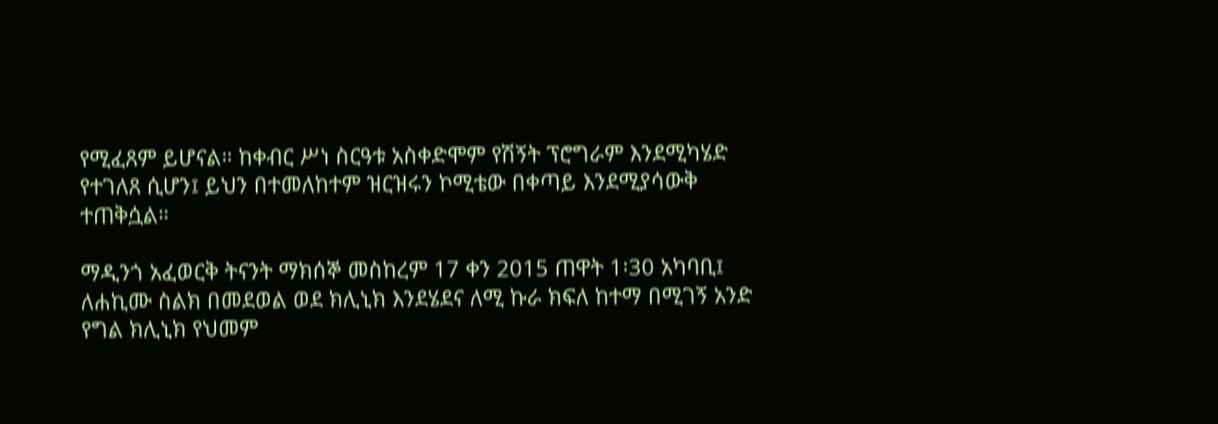የሚፈጸም ይሆናል። ከቀብር ሥነ ስርዓቱ አስቀድሞም የሽኝት ፕሮግራም እንደሚካሄድ የተገለጸ ሲሆን፤ ይህን በተመለከተም ዝርዝሩን ኮሚቴው በቀጣይ እንደሚያሳውቅ ተጠቅሷል።

ማዲንጎ አፈወርቅ ትናንት ማክሰኞ መስከረም 17 ቀን 2015 ጠዋት 1፡30 አካባቢ፤ ለሐኪሙ ስልክ በመደወል ወደ ክሊኒክ እንደሄደና ለሚ ኩራ ክፍለ ከተማ በሚገኝ አንድ የግል ክሊኒክ የህመም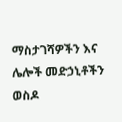ማስታገሻዎችን እና ሌሎች መድኃኒቶችን ወስዶ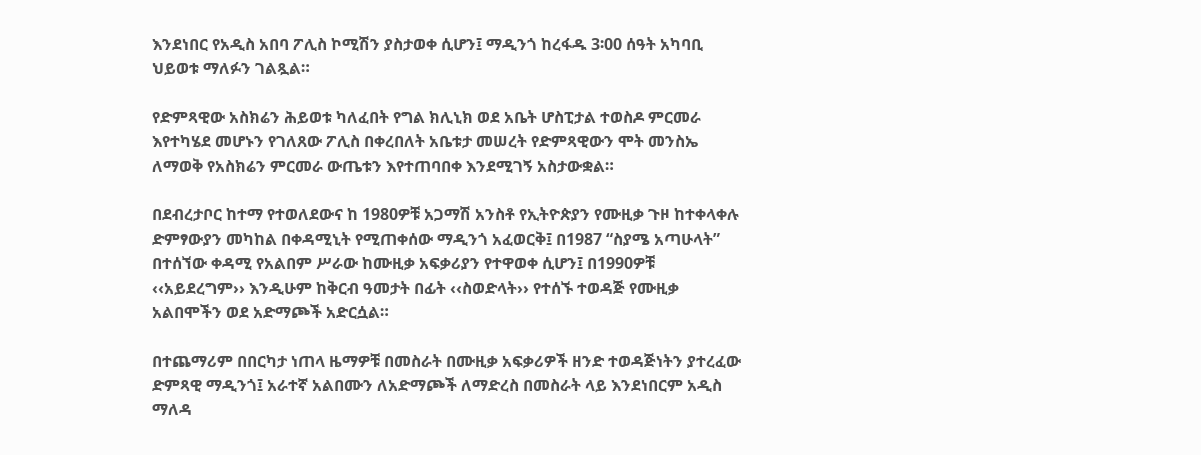እንደነበር የአዲስ አበባ ፖሊስ ኮሚሽን ያስታወቀ ሲሆን፤ ማዲንጎ ከረፋዱ 3፡00 ሰዓት አካባቢ ህይወቱ ማለፉን ገልጿል።

የድምጻዊው አስክሬን ሕይወቱ ካለፈበት የግል ክሊኒክ ወደ አቤት ሆስፒታል ተወስዶ ምርመራ እየተካሄደ መሆኑን የገለጸው ፖሊስ በቀረበለት አቤቱታ መሠረት የድምጻዊውን ሞት መንስኤ ለማወቅ የአስክሬን ምርመራ ውጤቱን እየተጠባበቀ እንደሚገኝ አስታውቋል።

በደብረታቦር ከተማ የተወለደውና ከ 1980ዎቹ አጋማሽ አንስቶ የኢትዮጵያን የሙዚቃ ጉዞ ከተቀላቀሉ ድምፃውያን መካከል በቀዳሚኒት የሚጠቀሰው ማዲንጎ አፈወርቅ፤ በ1987 “ስያሜ አጣሁላት” በተሰኘው ቀዳሚ የአልበም ሥራው ከሙዚቃ አፍቃሪያን የተዋወቀ ሲሆን፤ በ1990ዎቹ ‹‹አይደረግም›› እንዲሁም ከቅርብ ዓመታት በፊት ‹‹ስወድላት›› የተሰኙ ተወዳጅ የሙዚቃ አልበሞችን ወደ አድማጮች አድርሷል።

በተጨማሪም በበርካታ ነጠላ ዜማዎቹ በመስራት በሙዚቃ አፍቃሪዎች ዘንድ ተወዳጅነትን ያተረፈው ድምጻዊ ማዲንጎ፤ አራተኛ አልበሙን ለአድማጮች ለማድረስ በመስራት ላይ እንደነበርም አዲስ ማለዳ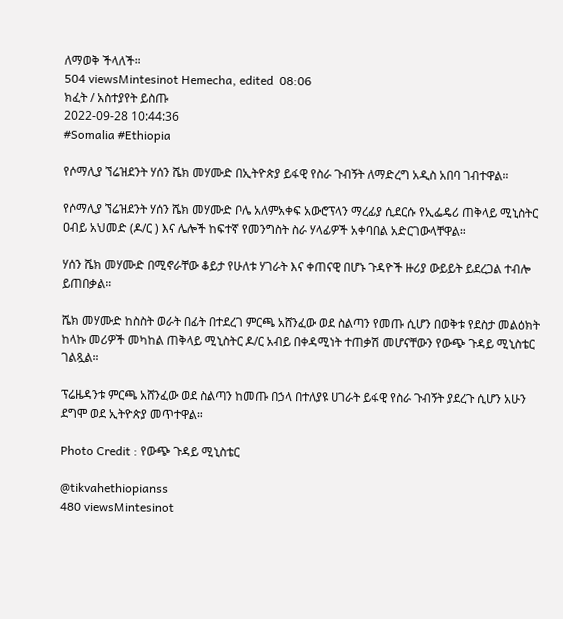ለማወቅ ችላለች።
504 viewsMintesinot Hemecha, edited  08:06
ክፈት / አስተያየት ይስጡ
2022-09-28 10:44:36
#Somalia #Ethiopia

የሶማሊያ ኘሬዝደንት ሃሰን ሼክ መሃሙድ በኢትዮጵያ ይፋዊ የስራ ጉብኝት ለማድረግ አዲስ አበባ ገብተዋል።

የሶማሊያ ኘሬዝደንት ሃሰን ሼክ መሃሙድ ቦሌ አለምአቀፍ አውሮፕላን ማረፊያ ሲደርሱ የኢፌዴሪ ጠቅላይ ሚኒስትር ዐብይ አህመድ (ዶ/ር ) እና ሌሎች ከፍተኛ የመንግስት ስራ ሃላፊዎች አቀባበል አድርገውላቸዋል።

ሃሰን ሼክ መሃሙድ በሚኖራቸው ቆይታ የሁለቱ ሃገራት እና ቀጠናዊ በሆኑ ጉዳዮች ዙሪያ ውይይት ይደረጋል ተብሎ ይጠበቃል።

ሼክ መሃሙድ ከስስት ወራት በፊት በተደረገ ምርጫ አሸንፈው ወደ ስልጣን የመጡ ሲሆን በወቅቱ የደስታ መልዕክት ከላኩ መሪዎች መካከል ጠቅላይ ሚኒስትር ዶ/ር አብይ በቀዳሚነት ተጠቃሽ መሆናቸውን የውጭ ጉዳይ ሚኒስቴር ገልጿል።

ፕሬዜዳንቱ ምርጫ አሸንፈው ወደ ስልጣን ከመጡ በኃላ በተለያዩ ሀገራት ይፋዊ የስራ ጉብኝት ያደረጉ ሲሆን አሁን ደግሞ ወደ ኢትዮጵያ መጥተዋል።

Photo Credit : የውጭ ጉዳይ ሚኒስቴር

@tikvahethiopianss
480 viewsMintesinot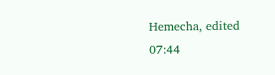Hemecha, edited  07:44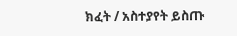ክፈት / አስተያየት ይስጡ